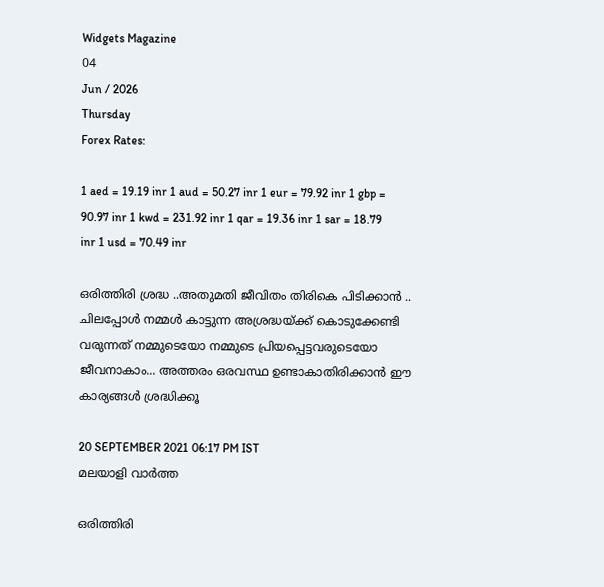Widgets Magazine
04
Jun / 2026
Thursday
Forex Rates:

1 aed = 19.19 inr 1 aud = 50.27 inr 1 eur = 79.92 inr 1 gbp = 90.97 inr 1 kwd = 231.92 inr 1 qar = 19.36 inr 1 sar = 18.79 inr 1 usd = 70.49 inr

ഒരിത്തിരി ശ്രദ്ധ ..അതുമതി ജീവിതം തിരികെ പിടിക്കാൻ .. ചിലപ്പോൾ നമ്മൾ കാട്ടുന്ന അശ്രദ്ധയ്ക്ക് കൊടുക്കേണ്ടി വരുന്നത് നമ്മുടെയോ നമ്മുടെ പ്രിയപ്പെട്ടവരുടെയോ ജീവനാകാം... അത്തരം ഒരവസ്ഥ ഉണ്ടാകാതിരിക്കാൻ ഈ കാര്യങ്ങൾ ശ്രദ്ധിക്കൂ

20 SEPTEMBER 2021 06:17 PM IST
മലയാളി വാര്‍ത്ത

ഒരിത്തിരി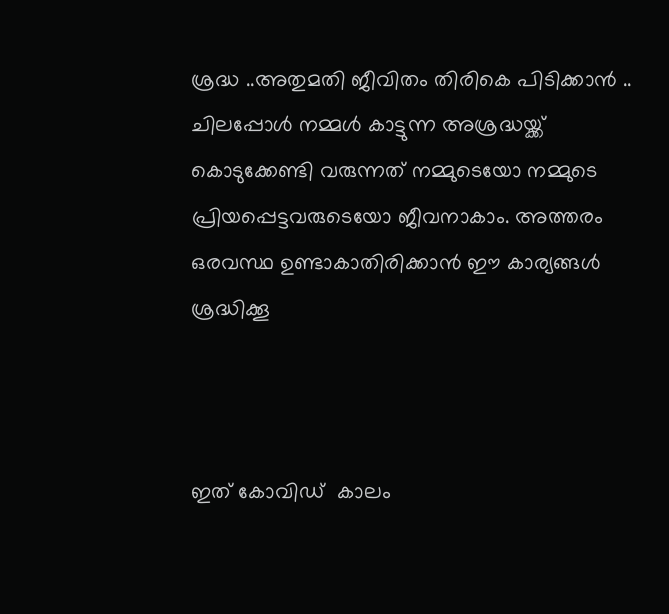ശ്രദ്ധ ..അതുമതി ജീവിതം തിരികെ പിടിക്കാൻ .. ചിലപ്പോൾ നമ്മൾ കാട്ടുന്ന അശ്രദ്ധയ്ക്ക് കൊടുക്കേണ്ടി വരുന്നത് നമ്മുടെയോ നമ്മുടെ പ്രിയപ്പെട്ടവരുടെയോ ജീവനാകാം. അത്തരം ഒരവസ്ഥ ഉണ്ടാകാതിരിക്കാൻ ഈ കാര്യങ്ങൾ ശ്രദ്ധിക്കൂ



ഇത് കോവിഡ്  കാലം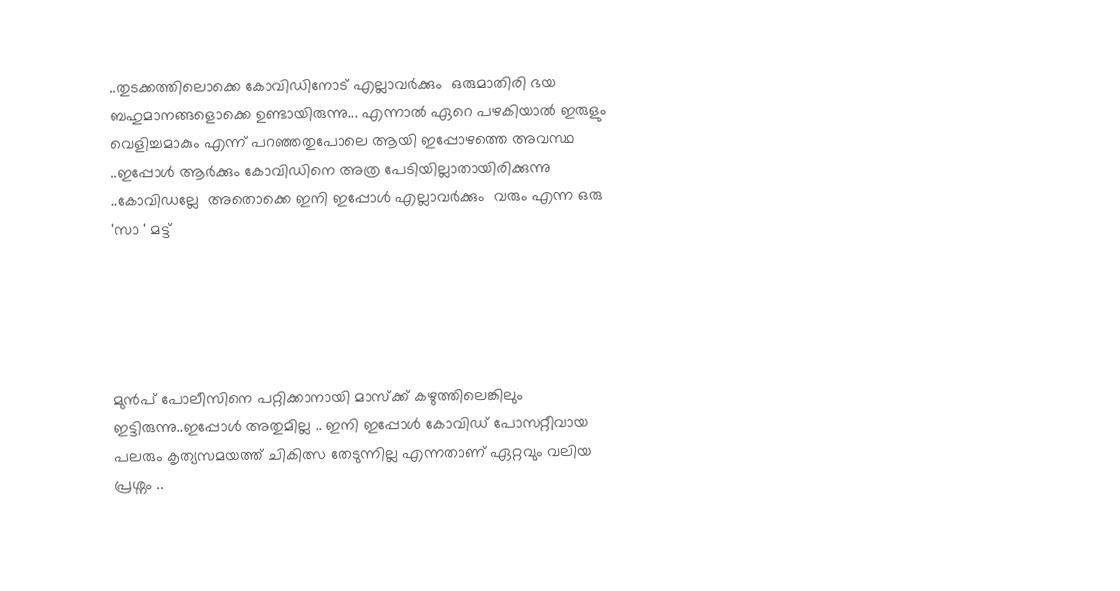..തുടക്കത്തിലൊക്കെ കോവിഡിനോട് എല്ലാവർക്കും  ഒരുമാതിരി ഭയ ബഹുമാനങ്ങളൊക്കെ ഉണ്ടായിരുന്നു... എന്നാൽ ഏറെ പഴകിയാൽ ഇരുളും വെളിച്ചമാകും എന്ന് പറഞ്ഞതുപോലെ ആയി ഇപ്പോഴത്തെ അവസ്ഥ ..ഇപ്പോൾ ആർക്കും കോവിഡിനെ അത്ര പേടിയില്ലാതായിരിക്കുന്നു ..കോവിഡല്ലേ  അതൊക്കെ ഇനി ഇപ്പോൾ എല്ലാവർക്കും  വരും എന്ന ഒരു 'സാ ' മട്ട്





മുൻപ് പോലീസിനെ പറ്റിക്കാനായി മാസ്ക്ക് കഴുത്തിലെങ്കിലും ഇട്ടിരുന്നു..ഇപ്പോൾ അതുമില്ല .. ഇനി ഇപ്പോൾ കോവിഡ് പോസറ്റീവായ പലരും കൃത്യസമയത്ത് ചികിത്സ തേടുന്നില്ല എന്നതാണ് ഏറ്റവും വലിയ പ്രശ്നം ..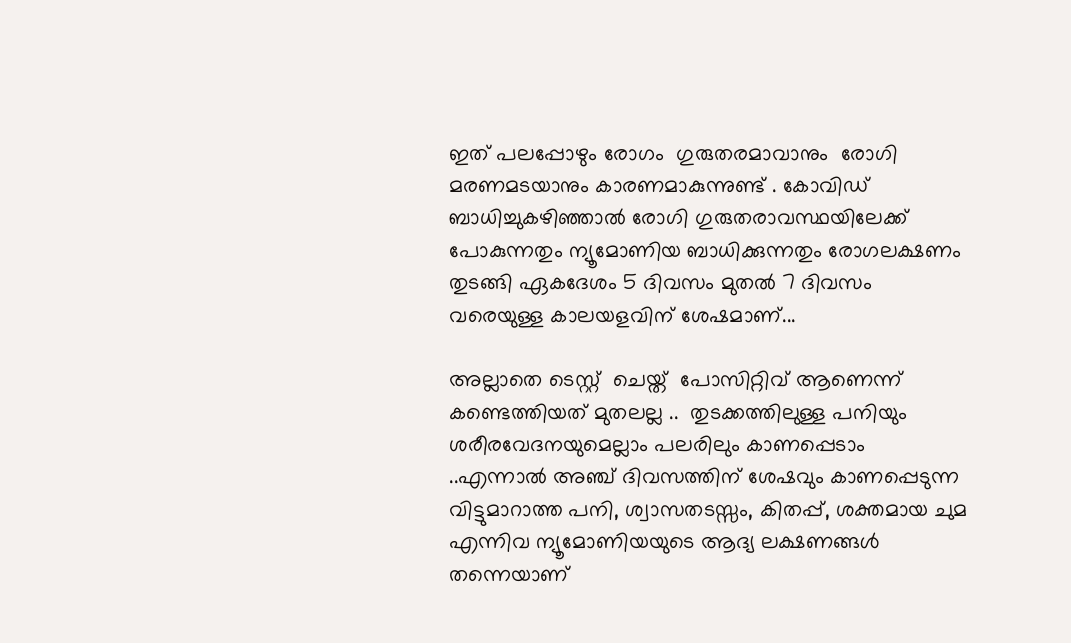ഇത് പലപ്പോഴും രോഗം  ഗുരുതരമാവാനും  രോഗി മരണമടയാനും കാരണമാകുന്നുണ്ട് . കോവിഡ് ബാധിച്ചുകഴിഞ്ഞാല്‍ രോഗി ഗുരുതരാവസ്ഥയിലേക്ക് പോകുന്നതും ന്യൂമോണിയ ബാധിക്കുന്നതും രോഗലക്ഷണം തുടങ്ങി ഏകദേശം 5 ദിവസം മുതല്‍ 7 ദിവസം വരെയുള്ള കാലയളവിന് ശേഷമാണ്...

അല്ലാതെ ടെസ്റ്റ്  ചെയ്ത്  പോസിറ്റിവ് ആണെന്ന് കണ്ടെത്തിയത് മുതലല്ല ..  തുടക്കത്തിലുള്ള പനിയും ശരീരവേദനയുമെല്ലാം പലരിലും കാണപ്പെടാം ..എന്നാല്‍ അഞ്ച് ദിവസത്തിന് ശേഷവും കാണപ്പെടുന്ന വിട്ടുമാറാത്ത പനി, ശ്വാസതടസ്സം, കിതപ്പ്, ശക്തമായ ചുമ എന്നിവ ന്യൂമോണിയയുടെ ആദ്യ ലക്ഷണങ്ങൾ തന്നെയാണ്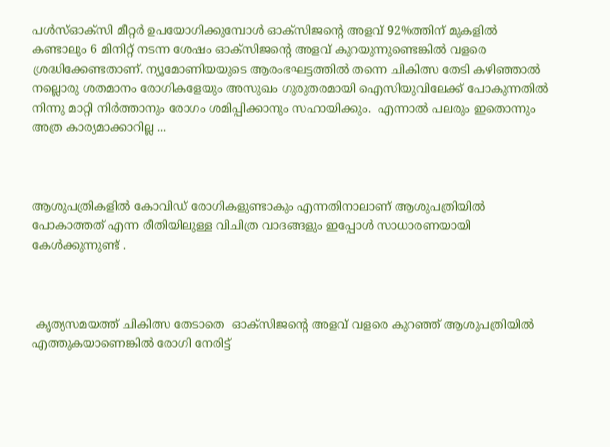പള്‍സ്ഓക്‌സി മീറ്റര്‍ ഉപയോഗിക്കുമ്പോള്‍ ഓക്‌സിജന്റെ അളവ് 92%ത്തിന് മുകളില്‍ കണ്ടാലും 6 മിനിറ്റ് നടന്ന ശേഷം ഓക്‌സിജന്റെ അളവ് കുറയുന്നുണ്ടെങ്കില്‍ വളരെ ശ്രദ്ധിക്കേണ്ടതാണ്. ന്യൂമോണിയയുടെ ആരംഭഘട്ടത്തില്‍ തന്നെ ചികിത്സ തേടി കഴിഞ്ഞാല്‍ നല്ലൊരു ശതമാനം രോഗികളേയും അസുഖം ഗുരുതരമായി ഐസിയുവിലേക്ക് പോകുന്നതില്‍ നിന്നു മാറ്റി നിര്‍ത്താനും രോഗം ശമിപ്പിക്കാനും സഹായിക്കും.  എന്നാൽ പലരും ഇതൊന്നും അത്ര കാര്യമാക്കാറില്ല ...



ആശുപത്രികളിൽ കോവിഡ് രോഗികളുണ്ടാകും എന്നതിനാലാണ് ആശുപത്രിയിൽ പോകാത്തത് എന്ന രീതിയിലുള്ള വിചിത്ര വാദങ്ങളും ഇപ്പോൾ സാധാരണയായി കേൾക്കുന്നുണ്ട് .



 കൃത്യസമയത്ത് ചികിത്സ തേടാതെ  ഓക്‌സിജന്റെ അളവ് വളരെ കുറഞ്ഞ് ആശുപത്രിയിൽ എത്തുകയാണെങ്കിൽ രോഗി നേരിട്ട്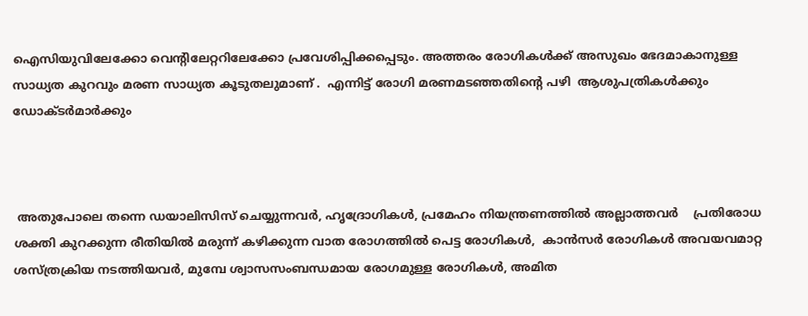ഐസിയുവിലേക്കോ വെന്റിലേറ്ററിലേക്കോ പ്രവേശിപ്പിക്കപ്പെടും. അത്തരം രോഗികൾക്ക് അസുഖം ഭേദമാകാനുള്ള സാധ്യത കുറവും മരണ സാധ്യത കൂടുതലുമാണ് .  എന്നിട്ട് രോഗി മരണമടഞ്ഞതിന്റെ പഴി  ആശുപത്രികൾക്കും ഡോക്ടർമാർക്കും



 അതുപോലെ തന്നെ ഡയാലിസിസ് ചെയ്യുന്നവര്‍, ഹൃദ്രോഗികള്‍, പ്രമേഹം നിയന്ത്രണത്തില്‍ അല്ലാത്തവര്‍    പ്രതിരോധ ശക്തി കുറക്കുന്ന രീതിയില്‍ മരുന്ന് കഴിക്കുന്ന വാത രോഗത്തില്‍ പെട്ട രോഗികൾ,  കാന്‍സര്‍ രോഗികള്‍ അവയവമാറ്റ ശസ്ത്രക്രിയ നടത്തിയവര്‍, മുമ്പേ ശ്വാസസംബന്ധമായ രോഗമുള്ള രോഗികള്‍, അമിത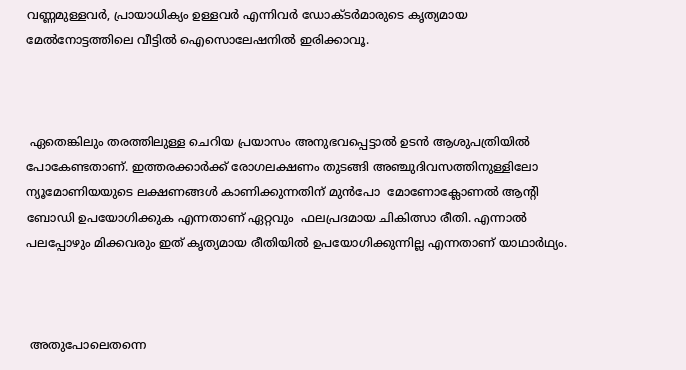വണ്ണമുള്ളവർ, പ്രായാധിക്യം ഉള്ളവര്‍ എന്നിവര്‍ ഡോക്ടര്‍മാരുടെ കൃത്യമായ മേല്‍നോട്ടത്തിലെ വീട്ടില്‍ ഐസൊലേഷനിൽ ഇരിക്കാവൂ.



 ഏതെങ്കിലും തരത്തിലുള്ള ചെറിയ പ്രയാസം അനുഭവപ്പെട്ടാല്‍ ഉടന്‍ ആശുപത്രിയില്‍ പോകേണ്ടതാണ്. ഇത്തരക്കാര്‍ക്ക് രോഗലക്ഷണം തുടങ്ങി അഞ്ചുദിവസത്തിനുള്ളിലോ ന്യൂമോണിയയുടെ ലക്ഷണങ്ങൾ കാണിക്കുന്നതിന് മുൻപോ  മോണോക്ലോണല്‍ ആന്റി ബോഡി ഉപയോഗിക്കുക എന്നതാണ് ഏറ്റവും  ഫലപ്രദമായ ചികിത്സാ രീതി. എന്നാല്‍ പലപ്പോഴും മിക്കവരും ഇത് കൃത്യമായ രീതിയില്‍ ഉപയോഗിക്കുന്നില്ല എന്നതാണ് യാഥാര്‍ഥ്യം.



 അതുപോലെതന്നെ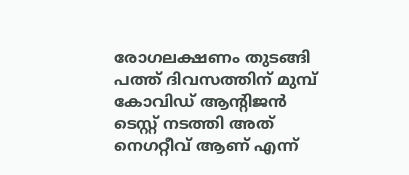രോഗലക്ഷണം തുടങ്ങി പത്ത് ദിവസത്തിന് മുമ്പ് കോവിഡ് ആന്റിജന്‍ ടെസ്റ്റ് നടത്തി അത് നെഗറ്റീവ് ആണ് എന്ന്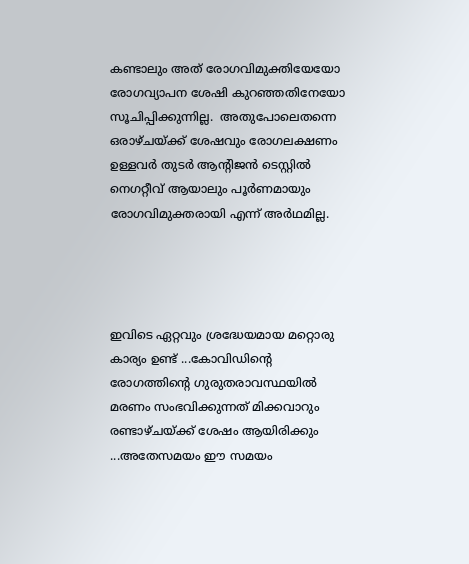കണ്ടാലും അത് രോഗവിമുക്തിയേയോ  രോഗവ്യാപന ശേഷി കുറഞ്ഞതിനേയോ സൂചിപ്പിക്കുന്നില്ല.  അതുപോലെതന്നെ ഒരാഴ്ചയ്ക്ക് ശേഷവും രോഗലക്ഷണം ഉള്ളവർ തുടർ ആന്റിജൻ ടെസ്റ്റിൽ നെഗറ്റീവ് ആയാലും പൂർണമായും രോഗവിമുക്തരായി എന്ന് അർഥമില്ല.




ഇവിടെ ഏറ്റവും ശ്രദ്ധേയമായ മറ്റൊരു കാര്യം ഉണ്ട് ...കോവിഡിന്റെ  രോഗത്തിന്റെ ഗുരുതരാവസ്ഥയിൽ മരണം സംഭവിക്കുന്നത് മിക്കവാറും രണ്ടാഴ്ചയ്ക്ക് ശേഷം ആയിരിക്കും ...അതേസമയം ഈ സമയം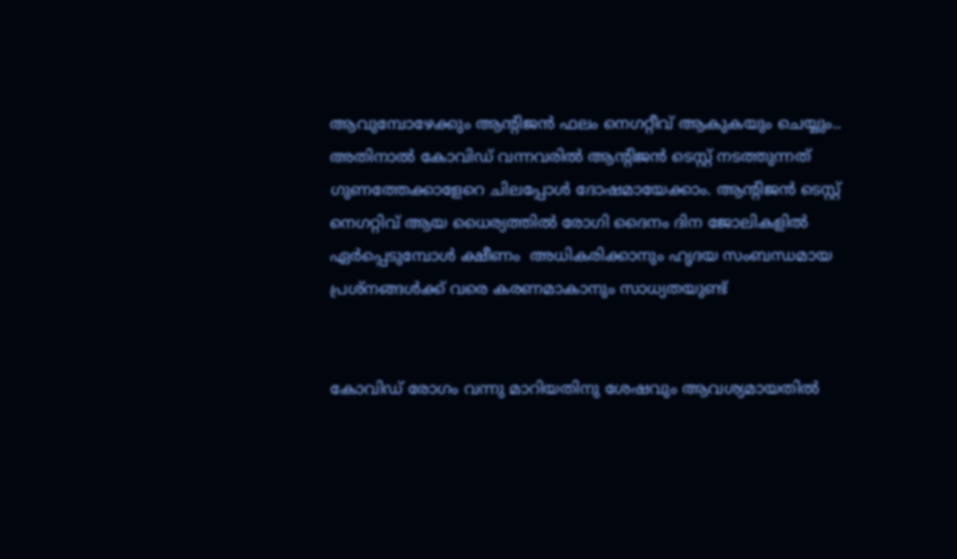ആവുമ്പോഴേക്കും ആന്റിജൻ ഫലം നെഗറ്റീവ് ആകുകയും ചെയ്യും.. അതിനാൽ കോവിഡ് വന്നവരിൽ ആന്റിജൻ ടെസ്റ്റ് നടത്തുന്നത്  ഗുണത്തേക്കാളേറെ ചിലപ്പോൾ ദോഷമായേക്കാം. ആന്റിജൻ ടെസ്റ്റ് നെഗറ്റിവ് ആയ ധൈര്യത്തിൽ രോഗി ദൈനം ദിന ജോലികളിൽ ഏർപ്പെടുമ്പോൾ ക്ഷീണം  അധികരിക്കാനും ഹൃദയ സംബന്ധമായ പ്രശ്നങ്ങൾക്ക് വരെ കരണമാകാനും സാധ്യതയുണ്ട്


കോവിഡ് രോഗം വന്നു മാറിയതിനു ശേഷവും ആവശ്യമായതിൽ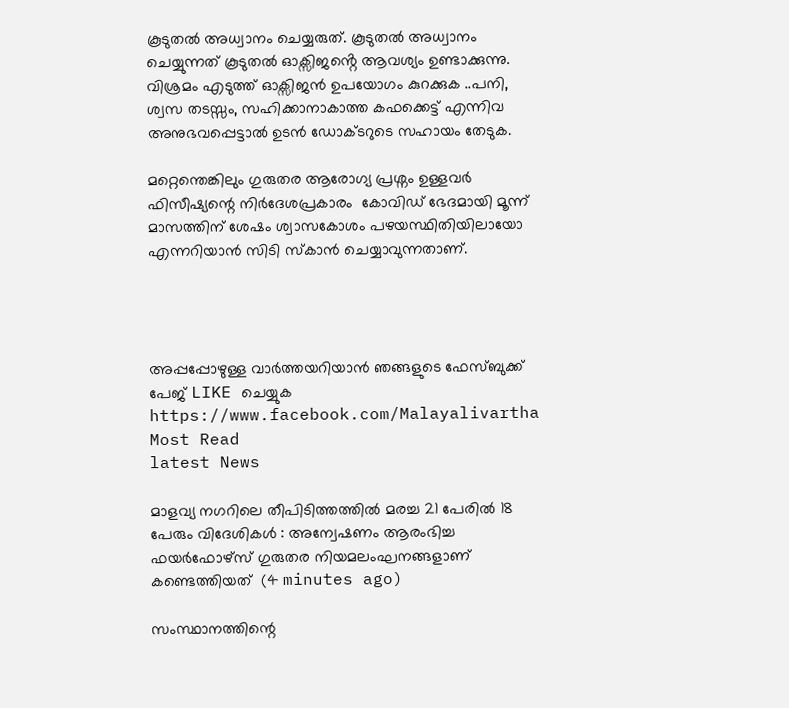കൂടുതൽ അധ്വാനം ചെയ്യരുത്. കൂടുതൽ അധ്വാനം ചെയ്യുന്നത് കൂടുതൽ ഓക്സിജൻ്റെ ആവശ്യം ഉണ്ടാക്കുന്നു. വിശ്രമം എടുത്ത് ഓക്സിജൻ ഉപയോഗം കുറക്കുക ..പനി, ശ്വസ തടസ്സം, സഹിക്കാനാകാത്ത കഫക്കെട്ട് എന്നിവ അനുഭവപ്പെട്ടാൽ ഉടൻ ഡോക്ടറുടെ സഹായം തേടുക.

മറ്റെന്തെങ്കിലും ഗുരുതര ആരോഗ്യ പ്രശ്നം ഉള്ളവർ ഫിസീഷ്യന്റെ നിർദേശപ്രകാരം  കോവിഡ് ഭേദമായി മൂന്ന് മാസത്തിന് ശേഷം ശ്വാസകോശം പഴയസ്ഥിതിയിലായോ എന്നറിയാൻ സിടി സ്കാൻ ചെയ്യാവുന്നതാണ്.




അപ്പപ്പോഴുള്ള വാര്‍ത്തയറിയാന്‍ ഞങ്ങളുടെ ഫേസ്‌ബുക്ക്‌ പേജ് LIKE ചെയ്യുക
https://www.facebook.com/Malayalivartha
Most Read
latest News

മാളവ്യ നഗറിലെ തീപിടിത്തത്തില്‍ മരച്ച 21 പേരില്‍ 18 പേരും വിദേശികള്‍ : അന്വേഷണം ആരംഭിച്ച ഫയര്‍ഫോഴ്‌സ് ഗുരുതര നിയമലംഘനങ്ങളാണ് കണ്ടെത്തിയത്  (4 minutes ago)

സംസ്ഥാനത്തിന്റെ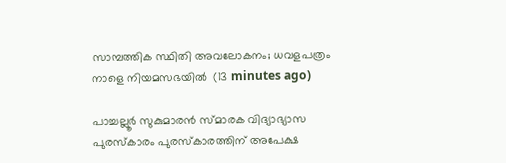സാമ്പത്തിക സ്ഥിതി അവലോകനം; ധവളപത്രം നാളെ നിയമസഭയില്‍  (13 minutes ago)

പാച്ചല്ലൂര്‍ സുകുമാരന്‍ സ്മാരക വിദ്യാഭ്യാസ പുരസ്‌കാരം പുരസ്‌കാരത്തിന് അപേക്ഷ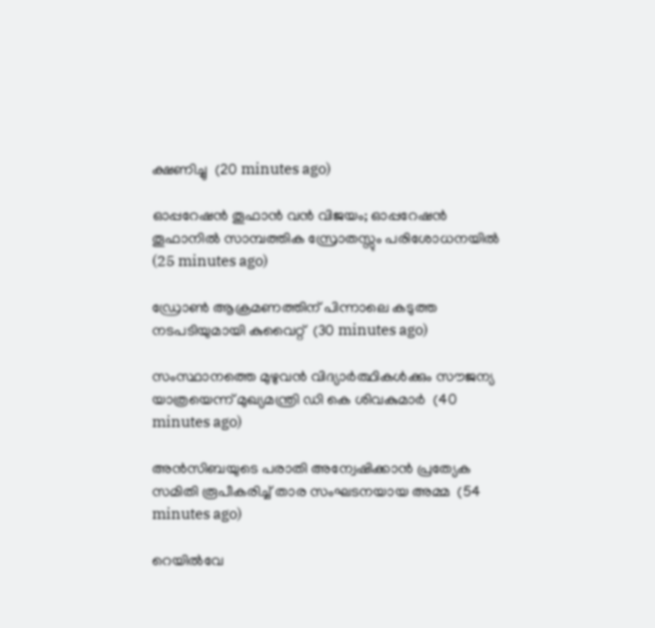ക്ഷണിച്ചു  (20 minutes ago)

ഓപ്പറേഷന്‍ തൂഫാന്‍ വന്‍ വിജയം; ഓപ്പറേഷന്‍ തൂഫാനില്‍ സാമ്പത്തിക സ്രോതസ്സും പരിശോധനയില്‍  (25 minutes ago)

ഡ്രോണ്‍ ആക്രമണത്തിന് പിന്നാലെ കടുത്ത നടപടിയുമായി കുവൈറ്റ്  (30 minutes ago)

സംസ്ഥാനത്തെ മുഴുവന്‍ വിദ്യാര്‍ത്ഥികള്‍ക്കും സൗജന്യ യാത്രയെന്ന് മുഖ്യമന്ത്രി ഡി കെ ശിവകുമാര്‍  (40 minutes ago)

അന്‍സിബയുടെ പരാതി അന്വേഷിക്കാന്‍ പ്രത്യേക സമിതി രൂപീകരിച്ച് താര സംഘടനയായ അമ്മ  (54 minutes ago)

റെയില്‍വേ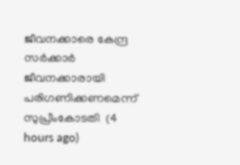ജീവനക്കാരെ കേന്ദ്ര സര്‍ക്കാര്‍ ജീവനക്കാരായി പരിഗണിക്കണമെന്ന് സുപ്രീംകോടതി  (4 hours ago)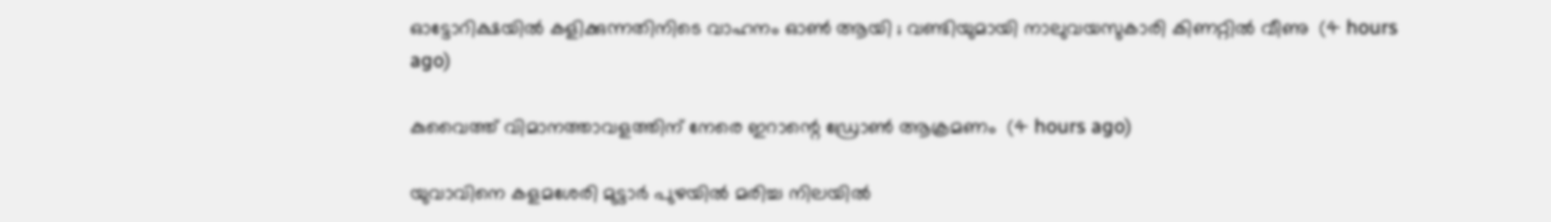ഓട്ടോറിക്ഷയില്‍ കളിക്കുന്നതിനിടെ വാഹനം ഓണ്‍ ആയി ; വണ്ടിയുമായി നാലുവയസുകാരി കിണറ്റില്‍ വീണു  (4 hours ago)

കുവൈത്ത് വിമാനത്താവളത്തിന് നേരെ ഇറാന്റെ ഡ്രോണ്‍ ആക്രമണം  (4 hours ago)

യുവാവിനെ കളമശേരി മുട്ടാര്‍ പുഴയില്‍ മരിച്ച നിലയില്‍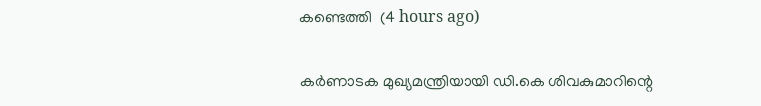കണ്ടെത്തി  (4 hours ago)

കര്‍ണാടക മുഖ്യമന്ത്രിയായി ഡി.കെ ശിവകുമാറിന്റെ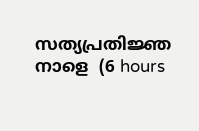സത്യപ്രതിജ്ഞ നാളെ  (6 hours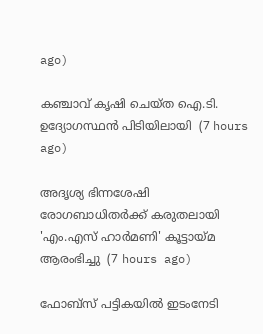ago)

കഞ്ചാവ് കൃഷി ചെയ്ത ഐ.ടി. ഉദ്യോഗസ്ഥന്‍ പിടിയിലായി  (7 hours ago)

അദൃശ്യ ഭിന്നശേഷി രോഗബാധിതർക്ക് കരുതലായി 'എം.എസ് ഹാർമണി' കൂട്ടായ്മ ആരംഭിച്ചു  (7 hours ago)

ഫോബ്‌സ് പട്ടികയിൽ ഇടംനേടി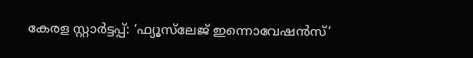കേരള സ്റ്റാർട്ടപ്പ്: ‘ഫ്യൂസ്‌ലേജ് ഇന്നൊവേഷൻസ്’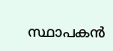സ്ഥാപകൻ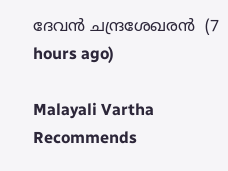ദേവൻ ചന്ദ്രശേഖരൻ  (7 hours ago)

Malayali Vartha Recommends